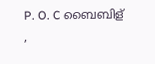P. O. C ബൈബിള്
,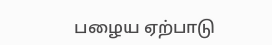பழைய ஏற்பாடு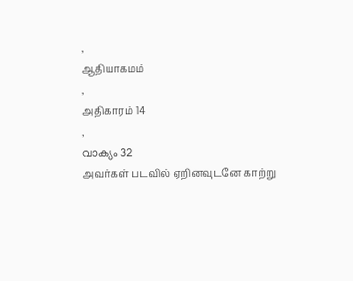,
ஆதியாகமம்
,
அதிகாரம் 14
,
വാക്യം 32
அவர்கள் படவில் ஏறினவுடனே காற்று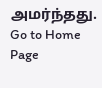அமர்ந்தது.
Go to Home Page